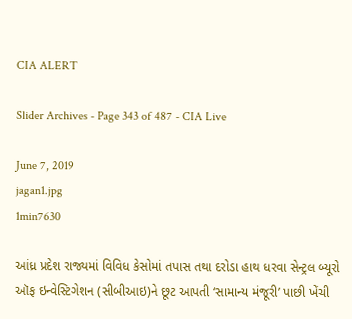CIA ALERT

Slider Archives - Page 343 of 487 - CIA Live

June 7, 2019
jagan1.jpg
1min7630

આંધ્ર પ્રદેશ રાજ્યમાં વિવિધ કેસોમાં તપાસ તથા દરોડા હાથ ધરવા સેન્ટ્રલ બ્યૂરો ઑફ ઇન્વેસ્ટિગેશન (સીબીઆઇ)ને છૂટ આપતી ‘સામાન્ય મંજૂરી’ પાછી ખેંચી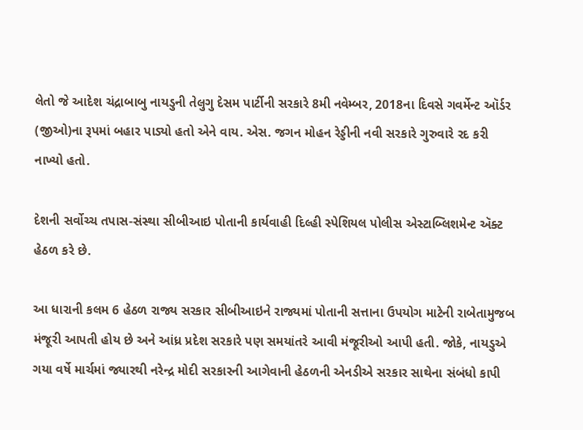લેતો જે આદેશ ચંદ્રાબાબુ નાયડુની તેલુગુ દેસમ પાર્ટીની સરકારે 8મી નવેમ્બર, 2018ના દિવસે ગવર્મેન્ટ ઑર્ડર (જીઓ)ના રૂપમાં બહાર પાડ્યો હતો એને વાય. એસ. જગન મોહન રેડ્ડીની નવી સરકારે ગુરુવારે રદ કરી નાખ્યો હતો.

દેશની સર્વોચ્ચ તપાસ-સંસ્થા સીબીઆઇ પોતાની કાર્યવાહી દિલ્હી સ્પેશિયલ પોલીસ એસ્ટાબ્લિશમેન્ટ ઍક્ટ હેઠળ કરે છે.

આ ધારાની કલમ 6 હેઠળ રાજ્ય સરકાર સીબીઆઇને રાજ્યમાં પોતાની સત્તાના ઉપયોગ માટેની રાબેતામુજબ મંજૂરી આપતી હોય છે અને આંધ્ર પ્રદેશ સરકારે પણ સમયાંતરે આવી મંજૂરીઓ આપી હતી. જોકે, નાયડુએ ગયા વર્ષે માર્ચમાં જ્યારથી નરેન્દ્ર મોદી સરકારની આગેવાની હેઠળની એનડીએ સરકાર સાથેના સંબંધો કાપી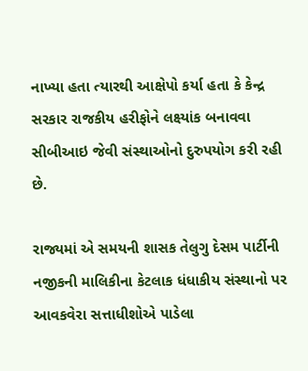નાખ્યા હતા ત્યારથી આક્ષેપો કર્યા હતા કે કેન્દ્ર સરકાર રાજકીય હરીફોને લક્ષ્યાંક બનાવવા સીબીઆઇ જેવી સંસ્થાઓનો દુરુપયોગ કરી રહી છે.

રાજ્યમાં એ સમયની શાસક તેલુગુ દેસમ પાર્ટીની નજીકની માલિકીના કેટલાક ધંધાકીય સંસ્થાનો પર આવકવેરા સત્તાધીશોએ પાડેલા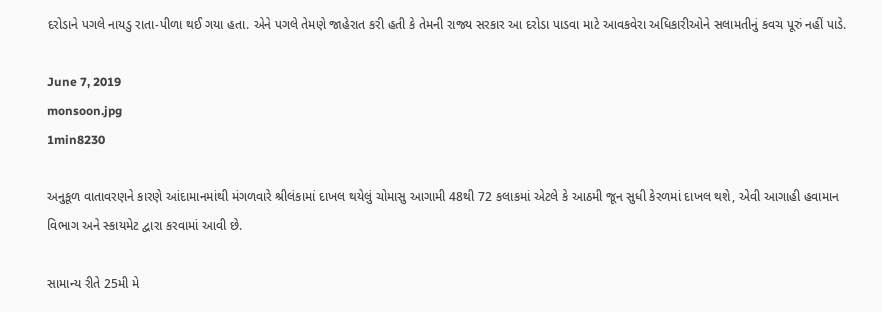દરોડાને પગલે નાયડુ રાતા-પીળા થઈ ગયા હતા. એને પગલે તેમણે જાહેરાત કરી હતી કે તેમની રાજ્ય સરકાર આ દરોડા પાડવા માટે આવકવેરા અધિકારીઓને સલામતીનું કવચ પૂરું નહીં પાડે.

June 7, 2019
monsoon.jpg
1min8230

અનુકૂળ વાતાવરણને કારણે આંદામાનમાંથી મંગળવારે શ્રીલંકામાં દાખલ થયેલું ચોમાસુ આગામી 48થી 72 કલાકમાં એટલે કે આઠમી જૂન સુધી કેરળમાં દાખલ થશે, એવી આગાહી હવામાન વિભાગ અને સ્કાયમેટ દ્વારા કરવામાં આવી છે.

સામાન્ય રીતે 25મી મે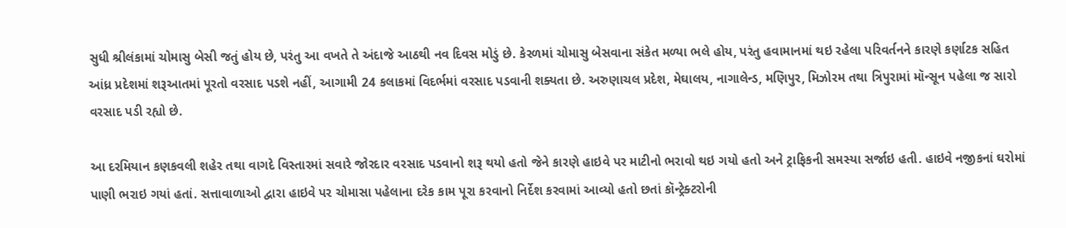સુધી શ્રીલંકામાં ચોમાસુ બેસી જતું હોય છે, પરંતુ આ વખતે તે અંદાજે આઠથી નવ દિવસ મોડું છે. કેરળમાં ચોમાસુ બેસવાના સંકેત મળ્યા ભલે હોય, પરંતુ હવામાનમાં થઇ રહેલા પરિવર્તનને કારણે કર્ણાટક સહિત આંધ્ર પ્રદેશમાં શરૂઆતમાં પૂરતો વરસાદ પડશે નહીં, આગામી 24 કલાકમાં વિદર્ભમાં વરસાદ પડવાની શક્યતા છે. અરુણાચલ પ્રદેશ, મેઘાલય, નાગાલેન્ડ, મણિપુર, મિઝોરમ તથા ત્રિપુરામાં મૉન્સૂન પહેલા જ સારો વરસાદ પડી રહ્યો છે.

આ દરમિયાન કણકવલી શહેર તથા વાગદે વિસ્તારમાં સવારે જોરદાર વરસાદ પડવાનો શરૂ થયો હતો જેને કારણે હાઇવે પર માટીનો ભરાવો થઇ ગયો હતો અને ટ્રાફિકની સમસ્યા સર્જાઇ હતી. હાઇવે નજીકનાં ઘરોમાં પાણી ભરાઇ ગયાં હતાં. સત્તાવાળાઓ દ્વારા હાઇવે પર ચોમાસા પહેલાના દરેક કામ પૂરા કરવાનો નિર્દેશ કરવામાં આવ્યો હતો છતાં કૉન્ટ્રેક્ટરોની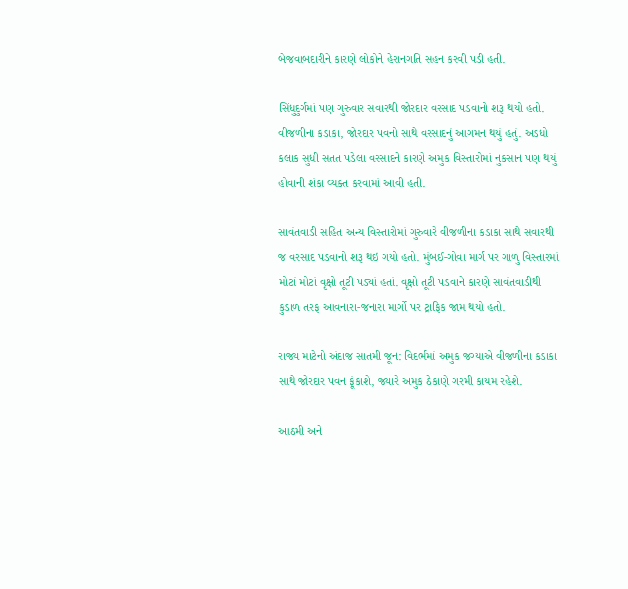બેજવાબદારીને કારણે લોકોને હેરાનગતિ સહન કરવી પડી હતી.

સિંધુદુર્ગમાં પણ ગુરુવાર સવારથી જોરદાર વરસાદ પડવાનો શરૂ થયો હતો. વીજળીના કડાકા, જોરદાર પવનો સાથે વરસાદનું આગમન થયું હતું. અડધો કલાક સુધી સતત પડેલા વરસાદને કારણે અમુક વિસ્તારોમાં નુકસાન પણ થયું હોવાની શંકા વ્યક્ત કરવામાં આવી હતી.

સાવંતવાડી સહિત અન્ય વિસ્તારોમાં ગુરુવારે વીજળીના કડાકા સાથે સવારથી જ વરસાદ પડવાનો શરૂ થઇ ગયો હતો. મુંબઈ-ગોવા માર્ગ પર ગાળુ વિસ્તારમાં મોટાં મોટાં વૃક્ષો તૂટી પડ્યાં હતાં. વૃક્ષો તૂટી પડવાને કારણે સાવંતવાડીથી કુડાળ તરફ આવનારા-જનારા માર્ગો પર ટ્રાફિક જામ થયો હતો.

રાજ્ય માટેનો અંદાજ સાતમી જૂન: વિદર્ભમાં અમુક જગ્યાએ વીજળીના કડાકા સાથે જોરદાર પવન ફૂંકાશે, જ્યારે અમુક ઠેકાણે ગરમી કાયમ રહેશે.

આઠમી અને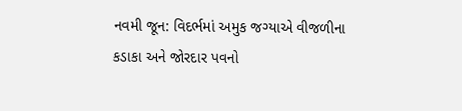નવમી જૂન: વિદર્ભમાં અમુક જગ્યાએ વીજળીના કડાકા અને જોરદાર પવનો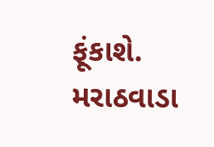ફૂંકાશે. મરાઠવાડા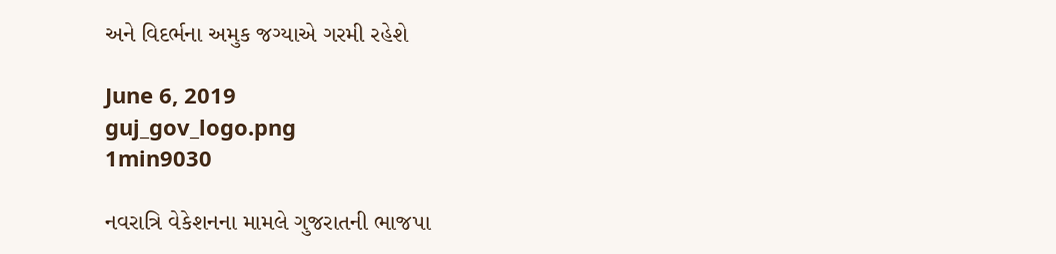અને વિદર્ભના અમુક જગ્યાએ ગરમી રહેશે

June 6, 2019
guj_gov_logo.png
1min9030

નવરાત્રિ વેકેશનના મામલે ગુજરાતની ભાજપા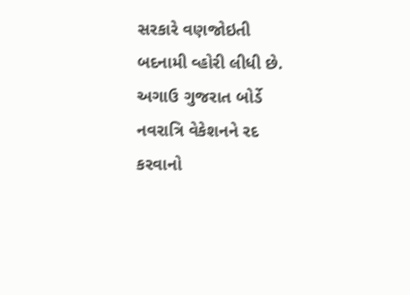સરકારે વણજોઇતી બદનામી વ્હોરી લીધી છે. અગાઉ ગુજરાત બોર્ડે નવરાત્રિ વેકેશનને રદ કરવાનો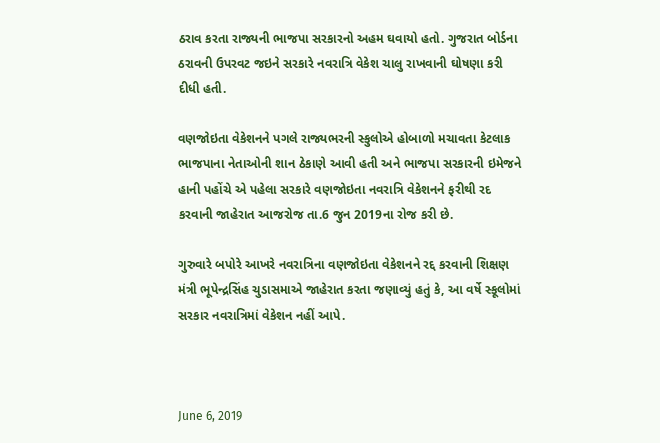ઠરાવ કરતા રાજ્યની ભાજપા સરકારનો અહમ ઘવાયો હતો. ગુજરાત બોર્ડના ઠરાવની ઉપરવટ જઇને સરકારે નવરાત્રિ વેકેશ ચાલુ રાખવાની ઘોષણા કરી દીધી હતી.

વણજોઇતા વેકેશનને પગલે રાજ્યભરની સ્કુલોએ હોબાળો મચાવતા કેટલાક ભાજપાના નેતાઓની શાન ઠેકાણે આવી હતી અને ભાજપા સરકારની ઇમેજને હાની પહોંચે એ પહેલા સરકારે વણજોઇતા નવરાત્રિ વેકેશનને ફરીથી રદ કરવાની જાહેરાત આજરોજ તા.6 જુન 2019ના રોજ કરી છે.

ગુરુવારે બપોરે આખરે નવરાત્રિના વણજોઇતા વેકેશનને રદ્દ કરવાની શિક્ષણ મંત્રી ભૂપેન્દ્રસિંહ ચુડાસમાએ જાહેરાત કરતા જણાવ્યું હતું કે, આ વર્ષે સ્કૂલોમાં સરકાર નવરાત્રિમાં વેકેશન નહીં આપે.



June 6, 2019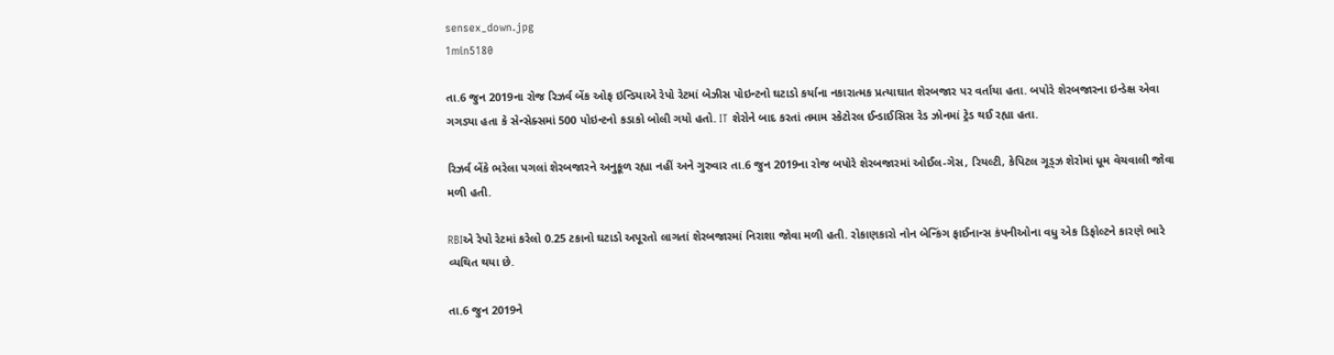sensex_down.jpg
1min5180

તા.6 જુન 2019ના રોજ રિઝર્વ બેંક ઓફ ઇન્ડિયાએ રેપો રેટમાં બેઝીસ પોઇન્ટનો ઘટાડો કર્યાના નકારાત્મક પ્રત્યાઘાત શેરબજાર પર વર્તાયા હતા. બપોરે શેરબજારના ઇન્ડેક્ષ એવા ગગડ્યા હતા કે સેન્સેક્સમાં 500 પોઇન્ટનો કડાકો બોલી ગયો હતો. IT શેરોને બાદ કરતાં તમામ સ્કેટોરલ ઈન્ડાઈસિસ રેડ ઝોનમાં ટ્રેડ થઈ રહ્યા હતા.

રિઝર્વ બેંકે ભરેલા પગલાં શેરબજારને અનુકૂળ રહ્યા નહીં અને ગુરુવાર તા.6 જુન 2019ના રોજ બપોરે શેરબજારમાં ઓઈલ-ગેસ, રિયલ્ટી, કેપિટલ ગૂડ્ઝ શેરોમાં ધૂમ વેચવાલી જોવા મળી હતી.

RBIએ રેપો રેટમાં કરેલો 0.25 ટકાનો ઘટાડો અપૂરતો લાગતાં શેરબજારમાં નિરાશા જોવા મળી હતી. રોકાણકારો નોન બેન્કિંગ ફાઈનાન્સ કંપનીઓના વધુ એક ડિફોલ્ટને કારણે ભારે વ્યથિત થયા છે.

તા.6 જુન 2019ને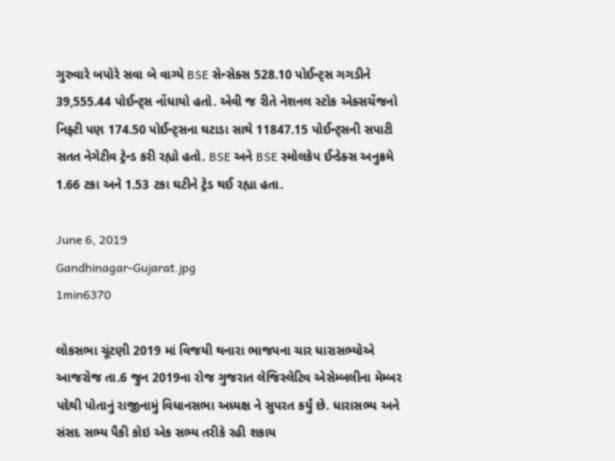ગુરુવારે બપોરે સવા બે વાગ્યે BSE સેન્સેક્સ 528.10 પોઈન્ટ્સ ગગડીને 39,555.44 પોઈન્ટ્સ નોંધાયો હતો. એવી જ રીતે નેશનલ સ્ટોક એક્સચેંજનો નિફ્ટી પણ 174.50 પોઈન્ટ્સના ઘટાડા સાથે 11847.15 પોઈન્ટ્સની સપાટી સતત નેગેટીવ ટ્રેન્ડ કરી રહ્યો હતો. BSE અને BSE સ્મોલકેપ ઈન્ડેક્સ અનુક્રમે 1.66 ટકા અને 1.53 ટકા ઘટીને ટ્રેડ થઈ રહ્યા હતા.

June 6, 2019
Gandhinagar-Gujarat.jpg
1min6370

લોકસભા ચૂંટણી 2019 માં વિજયી થનારા ભાજપના ચાર ધારાસભ્યોએ આજરોજ તા.6 જુન 2019ના રોજ ગુજરાત લેજિસ્લેટિવ એસેમ્બલીના મેમ્બર પદેથી પોતાનું રાજીનામું વિધાનસભા અધ્યક્ષ ને સુપરત કર્યું છે. ધારાસભ્ય અને સંસદ સભ્ય પૈકી કોઇ એક સભ્ય તરીકે રહી શકાય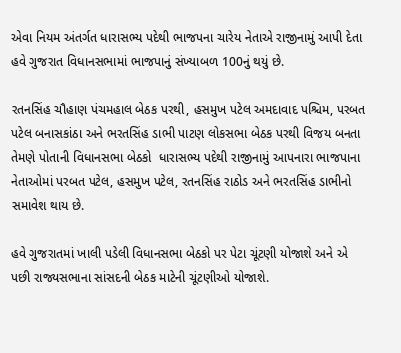એવા નિયમ અંતર્ગત ધારાસભ્ય પદેથી ભાજપના ચારેય નેતાએ રાજીનામું આપી દેતા હવે ગુજરાત વિધાનસભામાં ભાજપાનું સંખ્યાબળ 100નું થયું છે.

રતનસિંહ ચૌહાણ પંચમહાલ બેઠક પરથી, હસમુખ પટેલ અમદાવાદ પશ્ચિમ, પરબત પટેલ બનાસકાંઠા અને ભરતસિંહ ડાભી પાટણ લોકસભા બેઠક પરથી વિજય બનતા તેમણે પોતાની વિધાનસભા બેઠકો  ધારાસભ્ય પદેથી રાજીનામું આપનારા ભાજપાના નેતાઓમાં પરબત પટેલ, હસમુખ પટેલ, રતનસિંહ રાઠોડ અને ભરતસિંહ ડાભીનો સમાવેશ થાય છે.

હવે ગુજરાતમાં ખાલી પડેલી વિધાનસભા બેઠકો પર પેટા ચૂંટણી યોજાશે અને એ પછી રાજ્યસભાના સાંસદની બેઠક માટેની ચૂંટણીઓ યોજાશે.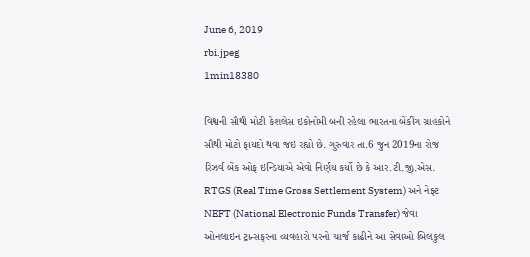June 6, 2019
rbi.jpeg
1min18380

વિશ્વની સૌથી મોટી કેશલેસ ઇકોનોમી બની રહેલા ભારતના બેંકીંગ ગ્રાહકોને સૌથી મોટો ફાયદો થવા જઇ રહ્યો છે. ગુરુવાર તા.6 જુન 2019ના રોજ રિઝર્વ બેંક ઓફ ઇન્ડિયાએ એવો નિર્ણય કર્યો છે કે આર.ટી.જી.એસ. RTGS (Real Time Gross Settlement System) અને નેફ્ટ NEFT (National Electronic Funds Transfer) જેવા ઓનલાઇન ટ્રાન્સફરના વ્યવહારો પરનો ચાર્જ કાઢીને આ સેવાઓ બિલકુલ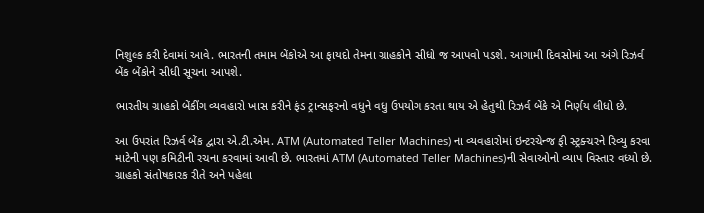નિશુલ્ક કરી દેવામાં આવે. ભારતની તમામ બેંકોએ આ ફાયદો તેમના ગ્રાહકોને સીધો જ આપવો પડશે. આગામી દિવસોમાં આ અંગે રિઝર્વ બેંક બેંકોને સીધી સૂચના આપશે.

ભારતીય ગ્રાહકો બેંકીંગ વ્યવહારો ખાસ કરીને ફંડ ટ્રાન્સફરનો વધુને વધુ ઉપયોગ કરતા થાય એ હેતુથી રિઝર્વ બેંકે એ નિર્ણય લીધો છે.

આ ઉપરાંત રિઝર્વ બેંક દ્વારા એ.ટી.એમ. ATM (Automated Teller Machines) ના વ્યવહારોમાં ઇન્ટરચેન્જ ફી સ્ટ્રક્ચરને રિવ્યુ કરવા માટેની પણ કમિટીની રચના કરવામાં આવી છે. ભારતમાં ATM (Automated Teller Machines)ની સેવાઓનો વ્યાપ વિસ્તાર વધ્યો છે. ગ્રાહકો સંતોષકારક રીતે અને પહેલા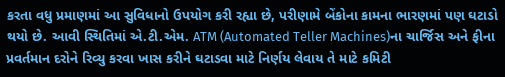કરતા વધુ પ્રમાણમાં આ સુવિધાનો ઉપયોગ કરી રહ્યા છે, પરીણામે બેંકોના કામના ભારણમાં પણ ઘટાડો થયો છે. આવી સ્થિતિમાં એ.ટી.એમ. ATM (Automated Teller Machines)ના ચાર્જિસ અને ફીના પ્રવર્તમાન દરોને રિવ્યુ કરવા ખાસ કરીને ઘટાડવા માટે નિર્ણય લેવાય તે માટે કમિટી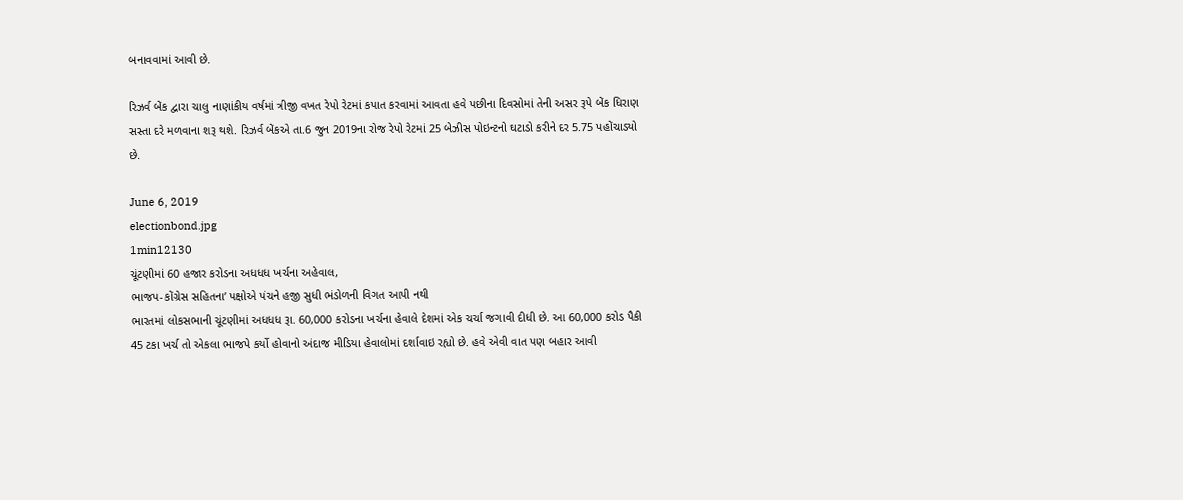બનાવવામાં આવી છે.

રિઝર્વ બેંક દ્વારા ચાલુ નાણાંકીય વર્ષમાં ત્રીજી વખત રેપો રેટમાં કપાત કરવામાં આવતા હવે પછીના દિવસોમાં તેની અસર રૂપે બેંક ધિરાણ સસ્તા દરે મળવાના શરૂ થશે. રિઝર્વ બેંકએ તા.6 જુન 2019ના રોજ રેપો રેટમાં 25 બેઝીસ પોઇન્ટનો ઘટાડો કરીને દર 5.75 પહોંચાડ્યો છે.

June 6, 2019
electionbond.jpg
1min12130
ચૂંટણીમાં 60 હજાર કરોડના અધધધ ખર્ચના અહેવાલ,
ભાજપ-કોંગ્રેસ સહિતના’ પક્ષોએ પંચને હજી સુધી ભંડોળની વિગત આપી નથી
ભારતમાં લોકસભાની ચૂંટણીમાં અધધધ રૂા. 60,000 કરોડના ખર્ચના હેવાલે દેશમાં એક ચર્ચા જગાવી દીધી છે. આ 60,000 કરોડ પૈકી 45 ટકા ખર્ચ તો એકલા ભાજપે કર્યો હોવાનો અંદાજ મીડિયા હેવાલોમાં દર્શાવાઇ રહ્યો છે. હવે એવી વાત પણ બહાર આવી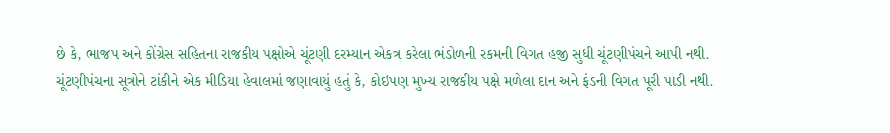છે કે, ભાજપ અને કોંગ્રેસ સહિતના રાજકીય પક્ષોએ ચૂંટણી દરમ્યાન એકત્ર કરેલા ભંડોળની રકમની વિગત હજી સુધી ચૂંટણીપંચને આપી નથી.
ચૂંટણીપંચના સૂત્રોને ટાંકીને એક મીડિયા હેવાલમાં જણાવાયું હતું કે, કોઇપણ મુખ્ય રાજકીય પક્ષે મળેલા દાન અને ફંડની વિગત પૂરી પાડી નથી.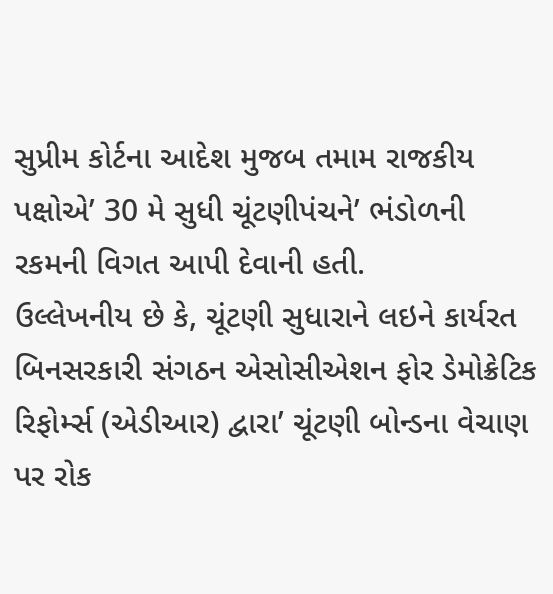સુપ્રીમ કોર્ટના આદેશ મુજબ તમામ રાજકીય પક્ષોએ’ 30 મે સુધી ચૂંટણીપંચને’ ભંડોળની રકમની વિગત આપી દેવાની હતી.
ઉલ્લેખનીય છે કે, ચૂંટણી સુધારાને લઇને કાર્યરત બિનસરકારી સંગઠન એસોસીએશન ફોર ડેમોક્રેટિક રિફોર્મ્સ (એડીઆર) દ્વારા’ ચૂંટણી બોન્ડના વેચાણ પર રોક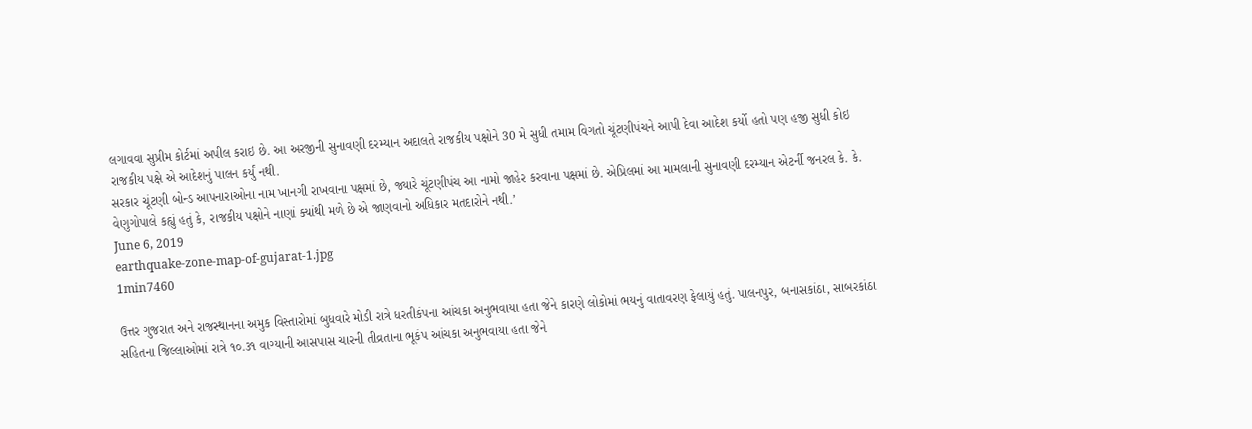લગાવવા સુપ્રીમ કોર્ટમાં અપીલ કરાઇ છે. આ અરજીની સુનાવણી દરમ્યાન અદાલતે રાજકીય પક્ષોને 30 મે સુધી તમામ વિગતો ચૂંટણીપંચને આપી દેવા આદેશ કર્યો હતો પણ હજી સુધી કોઇ રાજકીય પક્ષે એ આદેશનું પાલન કર્યું નથી.
સરકાર ચૂંટણી બોન્ડ આપનારાઓના નામ ખાનગી રાખવાના પક્ષમાં છે, જ્યારે ચૂંટણીપંચ આ નામો જાહેર કરવાના પક્ષમાં છે. એપ્રિલમાં આ મામલાની સુનાવણી દરમ્યાન એટર્ની જનરલ કે. કે. વેણુગોપાલે કહ્યું હતું કે, રાજકીય પક્ષોને નાણાં ક્યાંથી મળે છે એ જાણવાનો અધિકાર મતદારોને નથી.’
June 6, 2019
earthquake-zone-map-of-gujarat-1.jpg
1min7460

ઉત્તર ગુજરાત અને રાજસ્થાનના અમુક વિસ્તારોમાં બુધવારે મોડી રાત્રે ધરતીકંપના આંચકા અનુભવાયા હતા જેને કારણે લોકોમાં ભયનું વાતાવરણ ફેલાયું હતું. પાલનપુર, બનાસકાંઠા, સાબરકાંઠા સહિતના જિલ્લાઓમાં રાત્રે ૧૦.૩૧ વાગ્યાની આસપાસ ચારની તીવ્રતાના ભૂકંપ આંચકા અનુભવાયા હતા જેને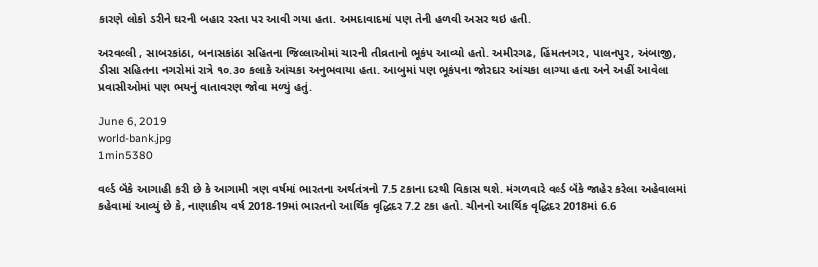કારણે લોકો ડરીને ઘરની બહાર રસ્તા પર આવી ગયા હતા. અમદાવાદમાં પણ તેની હળવી અસર થઇ હતી.

અરવલ્લી , સાબરકાંઠા, બનાસકાંઠા સહિતના જિલ્લાઓમાં ચારની તીવ્રતાનો ભૂકંપ આવ્યો હતો. અમીરગઢ, હિંમતનગર, પાલનપુર, અંબાજી, ડીસા સહિતના નગરોમાં રાત્રે ૧૦.૩૦ કલાકે આંચકા અનુભવાયા હતા. આબુમાં પણ ભૂકંપના જોરદાર આંચકા લાગ્યા હતા અને અહીં આવેલા પ્રવાસીઓમાં પણ ભયનું વાતાવરણ જોવા મળ્યું હતું.

June 6, 2019
world-bank.jpg
1min5380

વર્લ્ડ બૅંકે આગાહી કરી છે કે આગામી ત્રણ વર્ષમાં ભારતના અર્થતંત્રનો 7.5 ટકાના દરથી વિકાસ થશે. મંગળવારે વર્લ્ડ બૅંકે જાહેર કરેલા અહેવાલમાં કહેવામાં આવ્યું છે કે, નાણાકીય વર્ષ 2018-19માં ભારતનો આર્થિક વૃદ્ધિદર 7.2 ટકા હતો. ચીનનો આર્થિક વૃદ્ધિદર 2018માં 6.6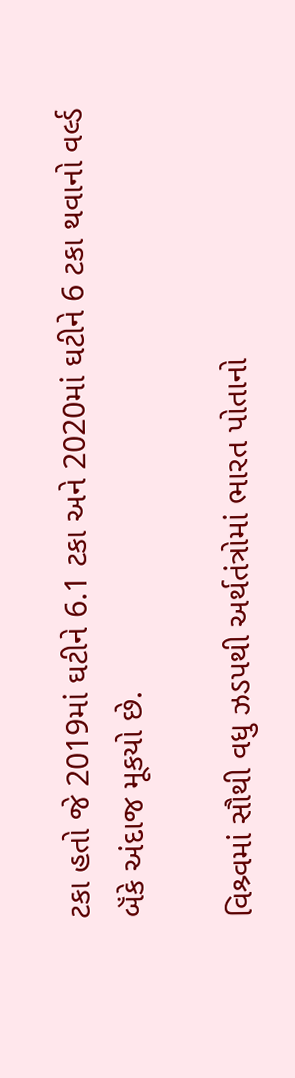ટકા હતો જે 2019માં ઘટીને 6.1 ટકા અને 2020માં ઘટીને 6 ટકા થવાનો વર્લ્ડ બૅંકે અંદાજ મૂકયો છે.

વિશ્ર્વમાં સૌથી વધુ ઝડપથી અર્થતંત્રોમાં ભારત પોતાનો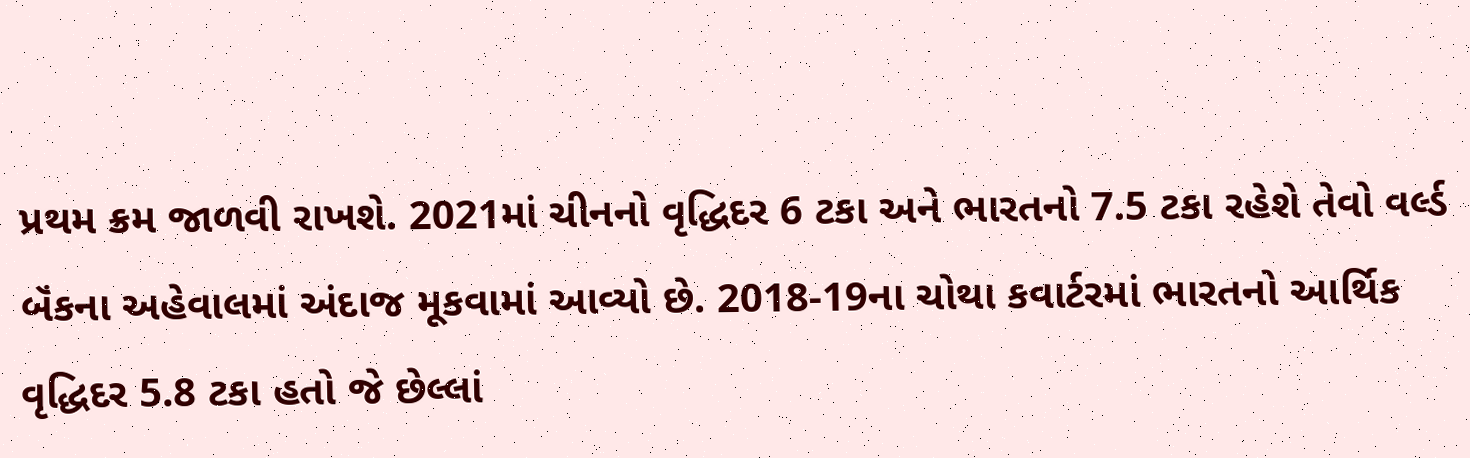પ્રથમ ક્રમ જાળવી રાખશે. 2021માં ચીનનો વૃદ્ધિદર 6 ટકા અને ભારતનો 7.5 ટકા રહેશે તેવો વર્લ્ડ બૅંકના અહેવાલમાં અંદાજ મૂકવામાં આવ્યો છે. 2018-19ના ચોથા કવાર્ટરમાં ભારતનો આર્થિક વૃદ્ધિદર 5.8 ટકા હતો જે છેલ્લાં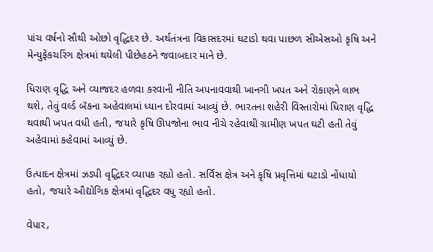પાંચ વર્ષનો સૌથી ઓછો વૃદ્ધિદર છે. અર્થતંત્રના વિકાસદરમાં ઘટાડો થવા પાછળ સીએસઓ કૃષિ અને મેન્યુફેકચરિંગ ક્ષેત્રમાં થયેલી પીછેહઠને જવાબદાર માને છે.

ધિરાણ વૃદ્ધિ અને વ્યાજદર હળવા કરવાની નીતિ અપનાવવાથી ખાનગી ખપત અને રોકાણને લાભ થશે, તેવું વર્લ્ડ બૅંકના અહેવાલમાં ધ્યાન દોરવામાં આવ્યું છે. ભારતના શહેરી વિસ્તારોમાં ધિરાણ વૃદ્ધિ થવાથી ખપત વધી હતી, જયારે કૃષિ ઊપજોના ભાવ નીચે રહેવાથી ગ્રામીણ ખપત ઘટી હતી તેવું અહેવામાં કહેવામાં આવ્યું છે.

ઉત્પાદન ક્ષેત્રમાં ઝડપી વૃદ્ધિદર વ્યાપક રહ્યો હતો. સર્વિસ ક્ષેત્ર અને કૃષિ પ્રવૃત્તિમાં ઘટાડો નોંધાયો હતો, જયારે ઔદ્યોગિક ક્ષેત્રમાં વૃદ્ધિદર વધુ રહ્યો હતો.

વેપાર,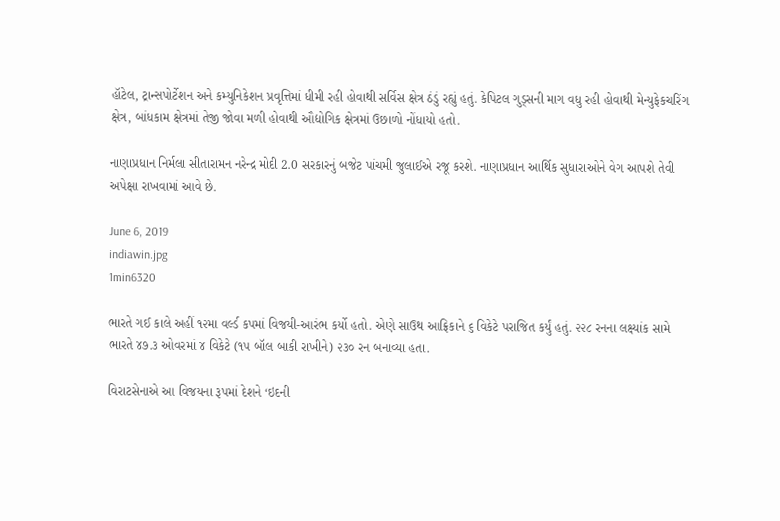હૉટેલ, ટ્રાન્સપોર્ટેશન અને કમ્યુનિકેશન પ્રવૃત્તિમાં ધીમી રહી હોવાથી સર્વિસ ક્ષેત્ર ઠંડું રહ્યું હતું. કેપિટલ ગુડ્સની માગ વધુ રહી હોવાથી મેન્યુફેકચરિંગ ક્ષેત્ર, બાંધકામ ક્ષેત્રમાં તેજી જોવા મળી હોવાથી ઔદ્યોગિક ક્ષેત્રમાં ઉછાળો નોંધાયો હતો.

નાણાપ્રધાન નિર્મલા સીતારામન નરેન્દ્ર મોદી 2.0 સરકારનું બજેટ પાંચમી જુલાઈએ રજૂ કરશે. નાણાપ્રધાન આર્થિક સુધારાઓને વેગ આપશે તેવી અપેક્ષા રાખવામાં આવે છે.

June 6, 2019
indiawin.jpg
1min6320

ભારતે ગઈ કાલે અહીં ૧૨મા વર્લ્ડ કપમાં વિજયી-આરંભ કર્યો હતો. એણે સાઉથ આફ્રિકાને ૬ વિકેટે પરાજિત કર્યું હતું. ૨૨૮ રનના લક્ષ્યાંક સામે ભારતે ૪૭.૩ ઓવરમાં ૪ વિકેટે (૧૫ બૉલ બાકી રાખીને) ૨૩૦ રન બનાવ્યા હતા.

વિરાટસેનાએ આ વિજયના રૂપમાં દેશને ‘ઇદની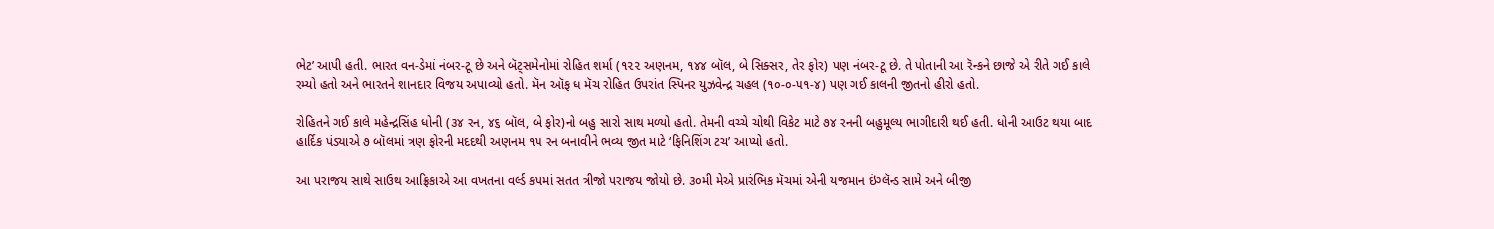ભેટ’ આપી હતી. ભારત વન-ડેમાં નંબર-ટૂ છે અને બૅટ્સમેનોમાં રોહિત શર્મા (૧૨૨ અણનમ, ૧૪૪ બૉલ, બે સિક્સર, તેર ફોર) પણ નંબર-ટૂ છે. તે પોતાની આ રૅન્કને છાજે એ રીતે ગઈ કાલે રમ્યો હતો અને ભારતને શાનદાર વિજય અપાવ્યો હતો. મૅન ઑફ ધ મૅચ રોહિત ઉપરાંત સ્પિનર યુઝવેન્દ્ર ચહલ (૧૦-૦-૫૧-૪) પણ ગઈ કાલની જીતનો હીરો હતો.

રોહિતને ગઈ કાલે મહેન્દ્રસિંહ ધોની (૩૪ રન, ૪૬ બૉલ, બે ફોર)નો બહુ સારો સાથ મળ્યો હતો. તેમની વચ્ચે ચોથી વિકેટ માટે ૭૪ રનની બહુમૂલ્ય ભાગીદારી થઈ હતી. ધોની આઉટ થયા બાદ હાર્દિક પંડ્યાએ ૭ બૉલમાં ત્રણ ફોરની મદદથી અણનમ ૧૫ રન બનાવીને ભવ્ય જીત માટે ‘ફિનિશિંગ ટચ’ આપ્યો હતો.

આ પરાજય સાથે સાઉથ આફ્રિકાએ આ વખતના વર્લ્ડ કપમાં સતત ત્રીજો પરાજય જોયો છે. ૩૦મી મેએ પ્રારંભિક મૅચમાં એની યજમાન ઇંગ્લૅન્ડ સામે અને બીજી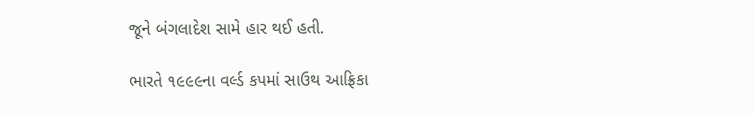જૂને બંગલાદેશ સામે હાર થઈ હતી.

ભારતે ૧૯૯૯ના વર્લ્ડ કપમાં સાઉથ આફ્રિકા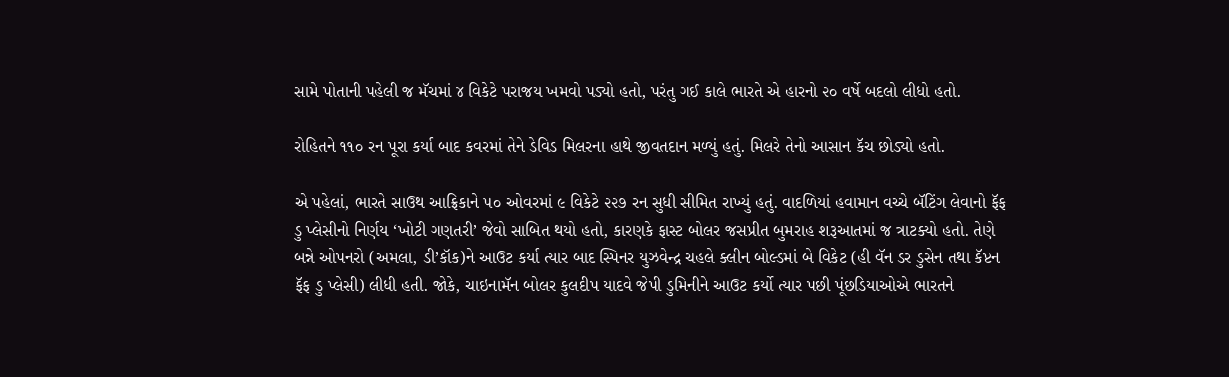સામે પોતાની પહેલી જ મૅચમાં ૪ વિકેટે પરાજય ખમવો પડ્યો હતો, પરંતુ ગઈ કાલે ભારતે એ હારનો ૨૦ વર્ષે બદલો લીધો હતો.

રોહિતને ૧૧૦ રન પૂરા કર્યા બાદ કવરમાં તેને ડેવિડ મિલરના હાથે જીવતદાન મળ્યું હતું. મિલરે તેનો આસાન કૅચ છોડ્યો હતો.

એ પહેલાં, ભારતે સાઉથ આફ્રિકાને ૫૦ ઓવરમાં ૯ વિકેટે ૨૨૭ રન સુધી સીમિત રાખ્યું હતું. વાદળિયાં હવામાન વચ્ચે બૅટિંગ લેવાનો ફૅફ ડુ પ્લેસીનો નિર્ણય ‘ખોટી ગણતરી’ જેવો સાબિત થયો હતો, કારણકે ફાસ્ટ બોલર જસપ્રીત બુમરાહ શરૂઆતમાં જ ત્રાટક્યો હતો. તેણે બન્ને ઓપનરો (અમલા, ડી’કૉક)ને આઉટ કર્યા ત્યાર બાદ સ્પિનર યુઝવેન્દ્ર ચહલે ક્લીન બોલ્ડમાં બે વિકેટ (હી વૅન ડર ડુસેન તથા કૅપ્ટન ફૅફ ડુ પ્લેસી) લીધી હતી. જોકે, ચાઇનામૅન બોલર કુલદીપ યાદવે જેપી ડુમિનીને આઉટ કર્યો ત્યાર પછી પૂંછડિયાઓએ ભારતને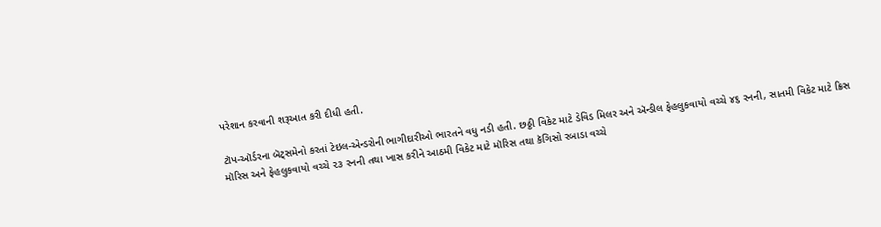પરેશાન કરવાની શરૂઆત કરી દીધી હતી.

ટૉપ-ઑર્ડરના બૅટ્સમેનો કરતાં ટેઇલ-એન્ડરોની ભાગીદારીઓ ભારતને વધુ નડી હતી. છઠ્ઠી વિકેટ માટે ડેવિડ મિલર અને ઍન્ડીલ ફેહલુકવાયો વચ્ચે ૪૬ રનની, સાતમી વિકેટ માટે ક્રિસ મૉરિસ અને ફેહલુકવાયો વચ્ચે ૨૩ રનની તથા ખાસ કરીને આઠમી વિકેટ માટે મૉરિસ તથા કૅગિસો રબાડા વચ્ચે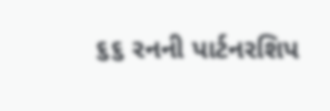૬૬ રનની પાર્ટનરશિપ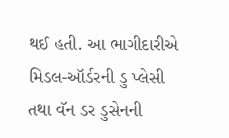થઈ હતી. આ ભાગીદારીએ મિડલ-ઑર્ડરની ડુ પ્લેસી તથા વૅન ડર ડુસેનની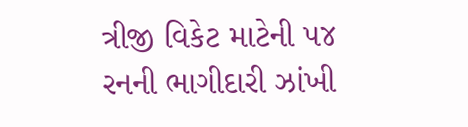ત્રીજી વિકેટ માટેની ૫૪ રનની ભાગીદારી ઝાંખી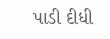પાડી દીધી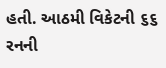હતી. આઠમી વિકેટની ૬૬ રનની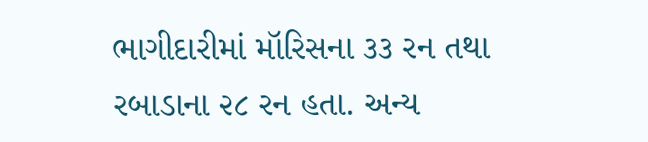ભાગીદારીમાં મૉરિસના ૩૩ રન તથા રબાડાના ૨૮ રન હતા. અન્ય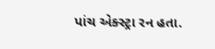પાંચ એક્સ્ટ્રા રન હતા.